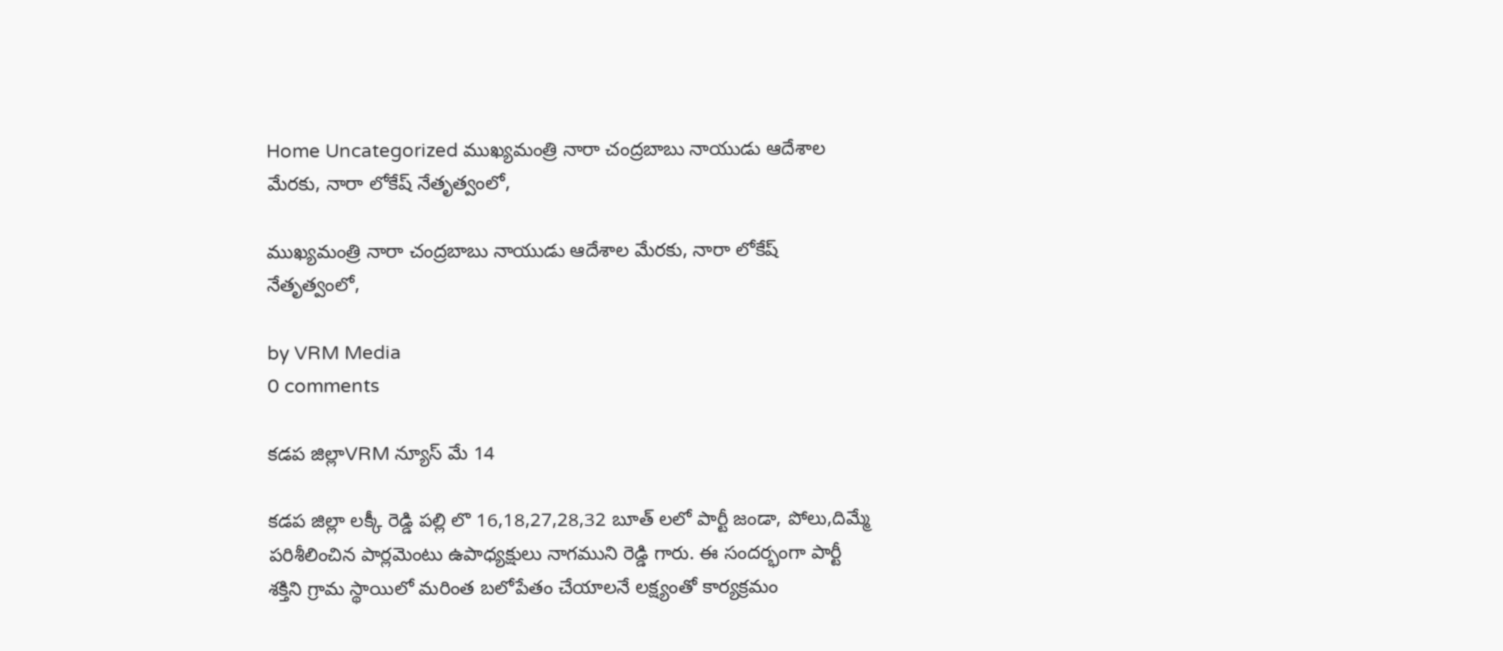Home Uncategorized ముఖ్యమంత్రి నారా చంద్రబాబు నాయుడు ఆదేశాల మేరకు, నారా లోకేష్ నేతృత్వంలో,

ముఖ్యమంత్రి నారా చంద్రబాబు నాయుడు ఆదేశాల మేరకు, నారా లోకేష్ నేతృత్వంలో,

by VRM Media
0 comments

కడప జిల్లాVRM న్యూస్ మే 14

కడప జిల్లా లక్కీ రెడ్డి పల్లి లొ 16,18,27,28,32 బూత్ లలో పార్టీ జండా, పోలు,దిమ్మే పరిశీలించిన పార్లమెంటు ఉపాధ్యక్షులు నాగముని రెడ్డి గారు. ఈ సందర్భంగా పార్టీ శక్తిని గ్రామ స్థాయిలో మరింత బలోపేతం చేయాలనే లక్ష్యంతో కార్యక్రమం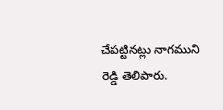చేపట్టినట్లు నాగముని రెడ్డి తెలిపారు.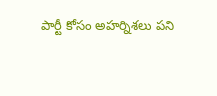పార్టీ కోసం అహర్నిశలు పని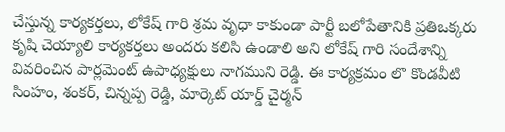చేస్తున్న కార్యకర్తలు, లోకేష్ గారి శ్రమ వృధా కాకుండా పార్టీ బలోపేతానికి ప్రతిఒక్కరు కృషి చెయ్యాలి కార్యకర్తలు అందరు కలిసి ఉండాలి అని లోకేష్ గారి సందేశాన్ని వివరించిన పార్లమెంట్ ఉపాధ్యక్షులు నాగముని రెడ్డి. ఈ కార్యక్రమం లొ కొండవీటి సింహం, శంకర్, చిన్నప్ప రెడ్డి, మార్కెట్ యార్డ్ చైర్మన్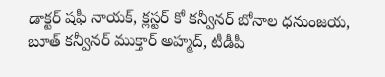డాక్టర్ షఫీ నాయక్, క్లస్టర్ కో కన్వీనర్ బోనాల ధనుంజయ, బూత్ కన్వీనర్ ముక్తార్ అహ్మద్, టీడీపీ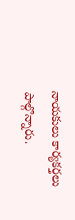నాయకులు కార్యకర్తలు పాల్గొన్నారు.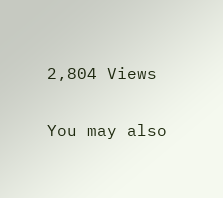2,804 Views

You may also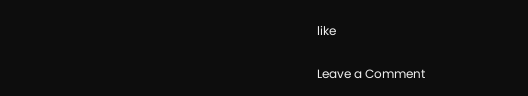like

Leave a Comment